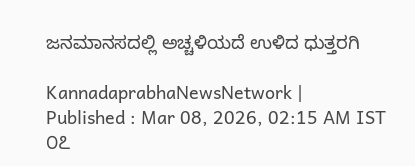ಜನಮಾನಸದಲ್ಲಿ ಅಚ್ಚಳಿಯದೆ ಉಳಿದ ಧುತ್ತರಗಿ

KannadaprabhaNewsNetwork |
Published : Mar 08, 2026, 02:15 AM IST
೦೭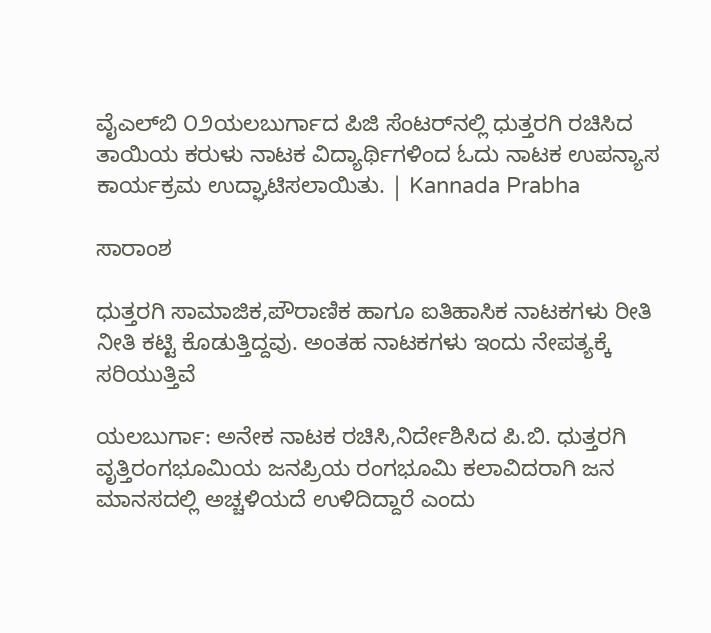ವೈಎಲ್‌ಬಿ ೦೨ಯಲಬುರ್ಗಾದ ಪಿಜಿ ಸೆಂಟರ್‌ನಲ್ಲಿ ಧುತ್ತರಗಿ ರಚಿಸಿದ ತಾಯಿಯ ಕರುಳು ನಾಟಕ ವಿದ್ಯಾರ್ಥಿಗಳಿಂದ ಓದು ನಾಟಕ ಉಪನ್ಯಾಸ ಕಾರ್ಯಕ್ರಮ ಉದ್ಘಾಟಿಸಲಾಯಿತು. | Kannada Prabha

ಸಾರಾಂಶ

ಧುತ್ತರಗಿ ಸಾಮಾಜಿಕ,ಪೌರಾಣಿಕ ಹಾಗೂ ಐತಿಹಾಸಿಕ ನಾಟಕಗಳು ರೀತಿ ನೀತಿ ಕಟ್ಟಿ ಕೊಡುತ್ತಿದ್ದವು. ಅಂತಹ ನಾಟಕಗಳು ಇಂದು ನೇಪತ್ಯಕ್ಕೆ ಸರಿಯುತ್ತಿವೆ

ಯಲಬುರ್ಗಾ: ಅನೇಕ ನಾಟಕ ರಚಿಸಿ,ನಿರ್ದೇಶಿಸಿದ ಪಿ.ಬಿ. ಧುತ್ತರಗಿ ವೃತ್ತಿರಂಗಭೂಮಿಯ ಜನಪ್ರಿಯ ರಂಗಭೂಮಿ ಕಲಾವಿದರಾಗಿ ಜನ ಮಾನಸದಲ್ಲಿ ಅಚ್ಚಳಿಯದೆ ಉಳಿದಿದ್ದಾರೆ ಎಂದು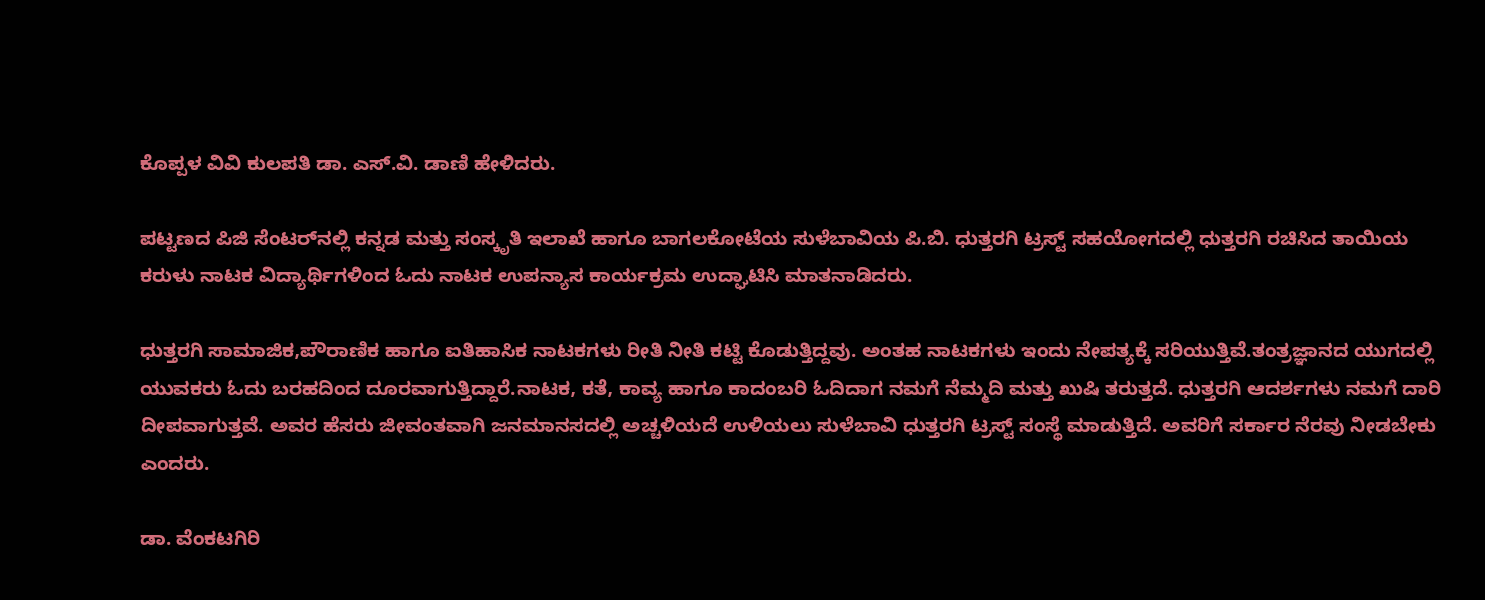ಕೊಪ್ಪಳ ವಿವಿ ಕುಲಪತಿ ಡಾ. ಎಸ್.ವಿ. ಡಾಣಿ ಹೇಳಿದರು.

ಪಟ್ಟಣದ ಪಿಜಿ ಸೆಂಟರ್‌ನಲ್ಲಿ ಕನ್ನಡ ಮತ್ತು ಸಂಸ್ಕೃತಿ ಇಲಾಖೆ ಹಾಗೂ ಬಾಗಲಕೋಟೆಯ ಸುಳೆಬಾವಿಯ ಪಿ.ಬಿ. ಧುತ್ತರಗಿ ಟ್ರಸ್ಟ್ ಸಹಯೋಗದಲ್ಲಿ ಧುತ್ತರಗಿ ರಚಿಸಿದ ತಾಯಿಯ ಕರುಳು ನಾಟಕ ವಿದ್ಯಾರ್ಥಿಗಳಿಂದ ಓದು ನಾಟಕ ಉಪನ್ಯಾಸ ಕಾರ್ಯಕ್ರಮ ಉದ್ಘಾಟಿಸಿ ಮಾತನಾಡಿದರು.

ಧುತ್ತರಗಿ ಸಾಮಾಜಿಕ,ಪೌರಾಣಿಕ ಹಾಗೂ ಐತಿಹಾಸಿಕ ನಾಟಕಗಳು ರೀತಿ ನೀತಿ ಕಟ್ಟಿ ಕೊಡುತ್ತಿದ್ದವು. ಅಂತಹ ನಾಟಕಗಳು ಇಂದು ನೇಪತ್ಯಕ್ಕೆ ಸರಿಯುತ್ತಿವೆ.ತಂತ್ರಜ್ಞಾನದ ಯುಗದಲ್ಲಿ ಯುವಕರು ಓದು ಬರಹದಿಂದ ದೂರವಾಗುತ್ತಿದ್ದಾರೆ.ನಾಟಕ, ಕತೆ, ಕಾವ್ಯ ಹಾಗೂ ಕಾದಂಬರಿ ಓದಿದಾಗ ನಮಗೆ ನೆಮ್ಮದಿ ಮತ್ತು ಖುಷಿ ತರುತ್ತದೆ. ಧುತ್ತರಗಿ ಆದರ್ಶಗಳು ನಮಗೆ ದಾರಿ ದೀಪವಾಗುತ್ತವೆ‌. ಅವರ ಹೆಸರು ಜೀವಂತವಾಗಿ ಜನಮಾನಸದಲ್ಲಿ ಅಚ್ಚಳಿಯದೆ ಉಳಿಯಲು ಸುಳೆಬಾವಿ ಧುತ್ತರಗಿ ಟ್ರಸ್ಟ್‌ ಸಂಸ್ಥೆ ಮಾಡುತ್ತಿದೆ. ಅವರಿಗೆ ಸರ್ಕಾರ ನೆರವು ನೀಡಬೇಕು ಎಂದರು.

ಡಾ. ವೆಂಕಟಗಿರಿ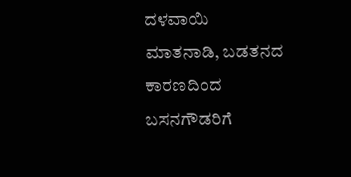ದಳವಾಯಿ ಮಾತನಾಡಿ, ಬಡತನದ ಕಾರಣದಿಂದ ಬಸನಗೌಡರಿಗೆ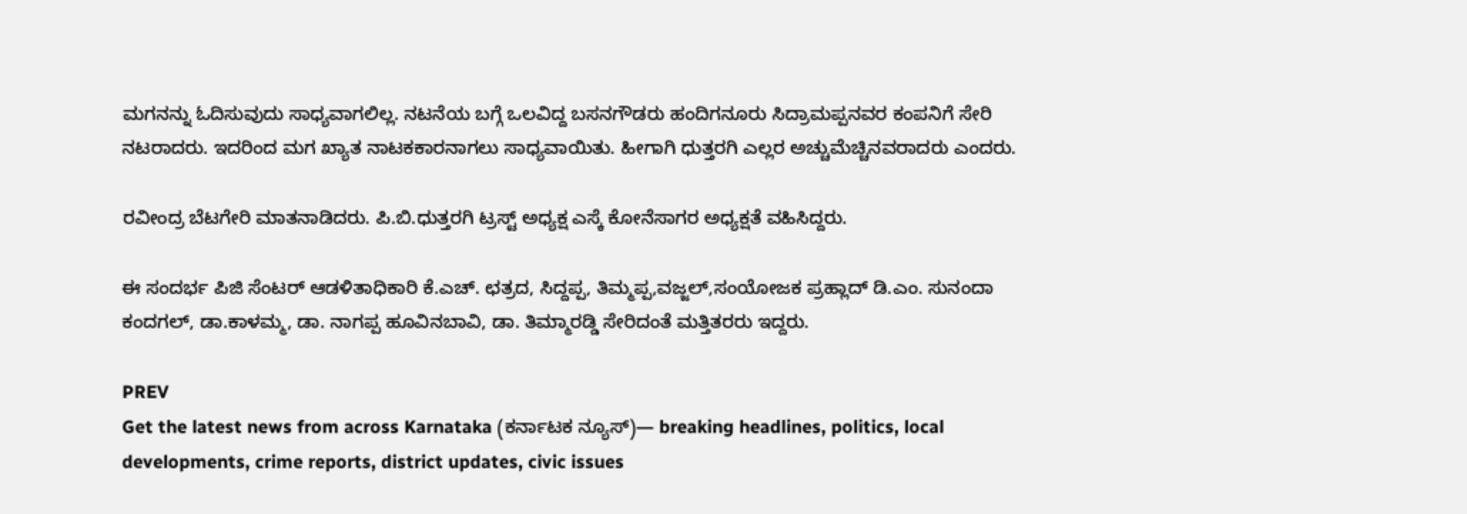ಮಗನನ್ನು ಓದಿಸುವುದು ಸಾಧ್ಯವಾಗಲಿಲ್ಲ. ನಟನೆಯ ಬಗ್ಗೆ ಒಲವಿದ್ದ ಬಸನಗೌಡರು ಹಂದಿಗನೂರು ಸಿದ್ರಾಮಪ್ಪನವರ ಕಂಪನಿಗೆ ಸೇರಿ ನಟರಾದರು. ಇದರಿಂದ ಮಗ ಖ್ಯಾತ ನಾಟಕಕಾರನಾಗಲು ಸಾಧ್ಯವಾಯಿತು. ಹೀಗಾಗಿ ಧುತ್ತರಗಿ ಎಲ್ಲರ ಅಚ್ಚುಮೆಚ್ಚಿನವರಾದರು ಎಂದರು.

ರವೀಂದ್ರ ಬೆಟಗೇರಿ ಮಾತನಾಡಿದರು. ಪಿ.ಬಿ.ಧುತ್ತರಗಿ ಟ್ರಸ್ಟ್ ಅಧ್ಯಕ್ಷ ಎಸ್ಕೆ ಕೋನೆಸಾಗರ ಅಧ್ಯಕ್ಷತೆ ವಹಿಸಿದ್ದರು.

ಈ ಸಂದರ್ಭ ಪಿಜಿ ಸೆಂಟರ್ ಆಡಳಿತಾಧಿಕಾರಿ ಕೆ.ಎಚ್. ಛತ್ರದ, ಸಿದ್ದಪ್ಪ, ತಿಮ್ಮಪ್ಪ,ವಜ್ಜಲ್,ಸಂಯೋಜಕ ಪ್ರಹ್ಲಾದ್ ಡಿ.ಎಂ. ಸುನಂದಾ ಕಂದಗಲ್, ಡಾ.ಕಾಳಮ್ಮ, ಡಾ. ನಾಗಪ್ಪ ಹೂವಿನಬಾವಿ, ಡಾ. ತಿಮ್ಮಾರಡ್ಡಿ ಸೇರಿದಂತೆ ಮತ್ತಿತರರು ಇದ್ದರು.

PREV
Get the latest news from across Karnataka (ಕರ್ನಾಟಕ ನ್ಯೂಸ್)— breaking headlines, politics, local developments, crime reports, district updates, civic issues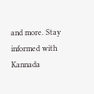and more. Stay informed with Kannada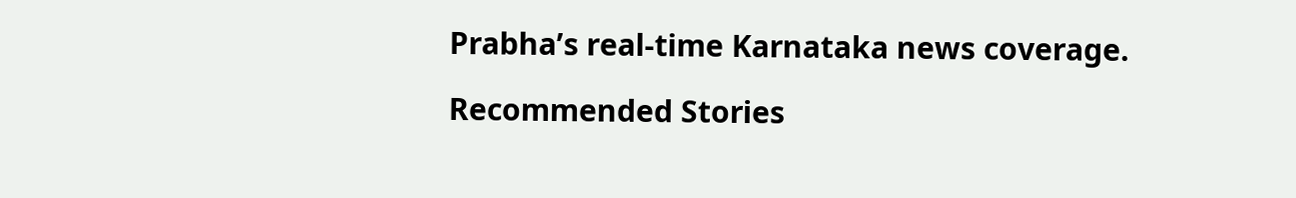Prabha’s real‑time Karnataka news coverage.

Recommended Stories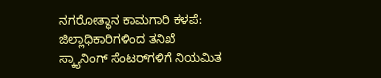ನಗರೋತ್ಥಾನ ಕಾಮಗಾರಿ ಕಳಪೆ: ಜಿಲ್ಲಾಧಿಕಾರಿಗಳಿಂದ ತನಿಖೆ
ಸ್ಕ್ಯಾನಿಂಗ್‍ ಸೆಂಟರ್‌ಗಳಿಗೆ ನಿಯಮಿತ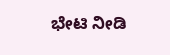ಭೇಟಿ ನೀಡಿ